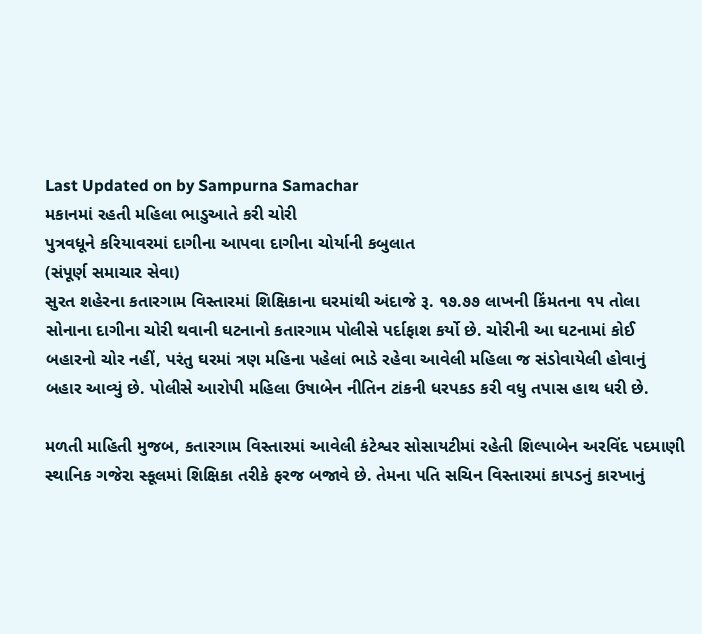Last Updated on by Sampurna Samachar
મકાનમાં રહતી મહિલા ભાડુઆતે કરી ચોરી
પુત્રવધૂને કરિયાવરમાં દાગીના આપવા દાગીના ચોર્યાની કબુલાત
(સંપૂર્ણ સમાચાર સેવા)
સુરત શહેરના કતારગામ વિસ્તારમાં શિક્ષિકાના ઘરમાંથી અંદાજે રૂ. ૧૭.૭૭ લાખની કિંમતના ૧૫ તોલા સોનાના દાગીના ચોરી થવાની ઘટનાનો કતારગામ પોલીસે પર્દાફાશ કર્યો છે. ચોરીની આ ઘટનામાં કોઈ બહારનો ચોર નહીં, પરંતુ ઘરમાં ત્રણ મહિના પહેલાં ભાડે રહેવા આવેલી મહિલા જ સંડોવાયેલી હોવાનું બહાર આવ્યું છે. પોલીસે આરોપી મહિલા ઉષાબેન નીતિન ટાંકની ધરપકડ કરી વધુ તપાસ હાથ ધરી છે.

મળતી માહિતી મુજબ, કતારગામ વિસ્તારમાં આવેલી કંટેશ્વર સોસાયટીમાં રહેતી શિલ્પાબેન અરવિંદ પદમાણી સ્થાનિક ગજેરા સ્કૂલમાં શિક્ષિકા તરીકે ફરજ બજાવે છે. તેમના પતિ સચિન વિસ્તારમાં કાપડનું કારખાનું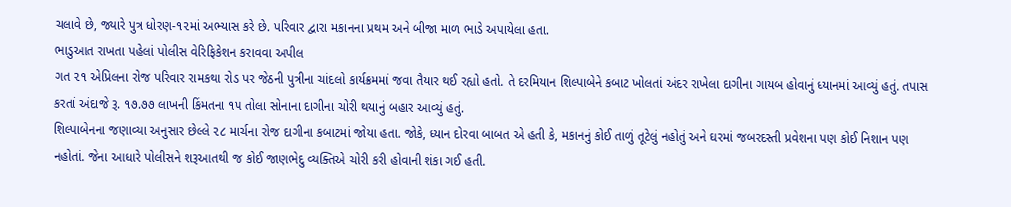ચલાવે છે, જ્યારે પુત્ર ધોરણ-૧૨માં અભ્યાસ કરે છે. પરિવાર દ્વારા મકાનના પ્રથમ અને બીજા માળ ભાડે અપાયેલા હતા.
ભાડુઆત રાખતા પહેલાં પોલીસ વેરિફિકેશન કરાવવા અપીલ
ગત ૨૧ એપ્રિલના રોજ પરિવાર રામકથા રોડ પર જેઠની પુત્રીના ચાંદલો કાર્યક્રમમાં જવા તૈયાર થઈ રહ્યો હતો. તે દરમિયાન શિલ્પાબેને કબાટ ખોલતાં અંદર રાખેલા દાગીના ગાયબ હોવાનું ધ્યાનમાં આવ્યું હતું. તપાસ કરતાં અંદાજે રૂ. ૧૭.૭૭ લાખની કિંમતના ૧૫ તોલા સોનાના દાગીના ચોરી થયાનું બહાર આવ્યું હતું.
શિલ્પાબેનના જણાવ્યા અનુસાર છેલ્લે ૨૮ માર્ચના રોજ દાગીના કબાટમાં જોયા હતા. જોકે, ધ્યાન દોરવા બાબત એ હતી કે, મકાનનું કોઈ તાળું તૂટેલું નહોતું અને ઘરમાં જબરદસ્તી પ્રવેશના પણ કોઈ નિશાન પણ નહોતાં. જેના આધારે પોલીસને શરૂઆતથી જ કોઈ જાણભેદુ વ્યક્તિએ ચોરી કરી હોવાની શંકા ગઈ હતી.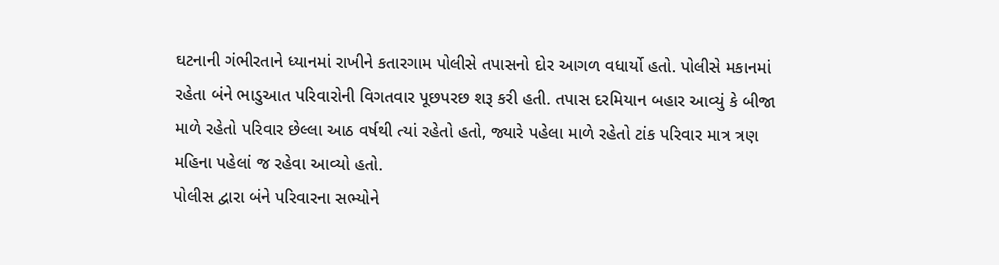ઘટનાની ગંભીરતાને ધ્યાનમાં રાખીને કતારગામ પોલીસે તપાસનો દોર આગળ વધાર્યો હતો. પોલીસે મકાનમાં રહેતા બંને ભાડુઆત પરિવારોની વિગતવાર પૂછપરછ શરૂ કરી હતી. તપાસ દરમિયાન બહાર આવ્યું કે બીજા માળે રહેતો પરિવાર છેલ્લા આઠ વર્ષથી ત્યાં રહેતો હતો, જ્યારે પહેલા માળે રહેતો ટાંક પરિવાર માત્ર ત્રણ મહિના પહેલાં જ રહેવા આવ્યો હતો.
પોલીસ દ્વારા બંને પરિવારના સભ્યોને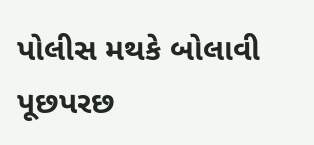પોલીસ મથકે બોલાવી પૂછપરછ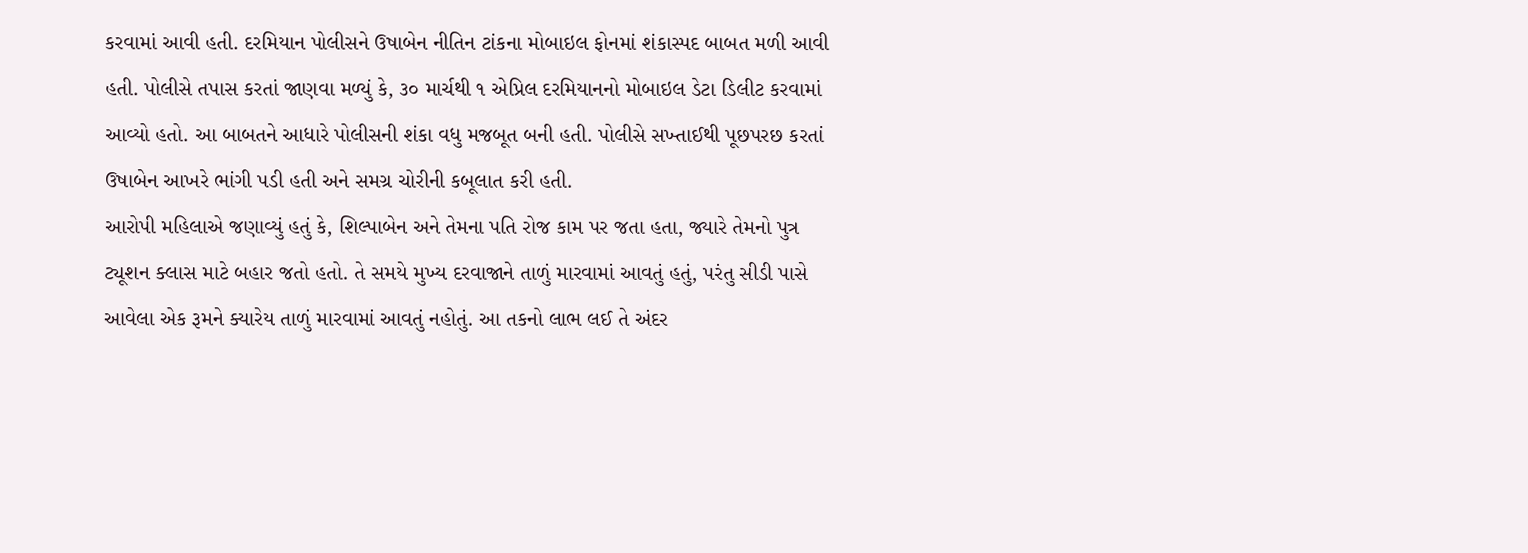કરવામાં આવી હતી. દરમિયાન પોલીસને ઉષાબેન નીતિન ટાંકના મોબાઇલ ફોનમાં શંકાસ્પદ બાબત મળી આવી હતી. પોલીસે તપાસ કરતાં જાણવા મળ્યું કે, ૩૦ માર્ચથી ૧ એપ્રિલ દરમિયાનનો મોબાઇલ ડેટા ડિલીટ કરવામાં આવ્યો હતો. આ બાબતને આધારે પોલીસની શંકા વધુ મજબૂત બની હતી. પોલીસે સખ્તાઈથી પૂછપરછ કરતાં ઉષાબેન આખરે ભાંગી પડી હતી અને સમગ્ર ચોરીની કબૂલાત કરી હતી.
આરોપી મહિલાએ જણાવ્યું હતું કે, શિલ્પાબેન અને તેમના પતિ રોજ કામ પર જતા હતા, જ્યારે તેમનો પુત્ર ટ્યૂશન ક્લાસ માટે બહાર જતો હતો. તે સમયે મુખ્ય દરવાજાને તાળું મારવામાં આવતું હતું, પરંતુ સીડી પાસે આવેલા એક રૂમને ક્યારેય તાળું મારવામાં આવતું નહોતું. આ તકનો લાભ લઈ તે અંદર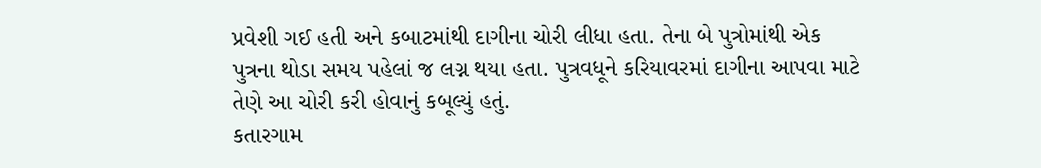પ્રવેશી ગઈ હતી અને કબાટમાંથી દાગીના ચોરી લીધા હતા. તેના બે પુત્રોમાંથી એક પુત્રના થોડા સમય પહેલાં જ લગ્ન થયા હતા. પુત્રવધૂને કરિયાવરમાં દાગીના આપવા માટે તેણે આ ચોરી કરી હોવાનું કબૂલ્યું હતું.
કતારગામ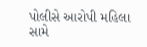પોલીસે આરોપી મહિલા સામે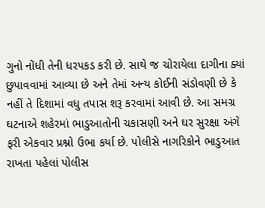ગુનો નોંધી તેની ધરપકડ કરી છે. સાથે જ ચોરાયેલા દાગીના ક્યાં છુપાવવામાં આવ્યા છે અને તેમાં અન્ય કોઈની સંડોવણી છે કે નહીં તે દિશામાં વધુ તપાસ શરૂ કરવામાં આવી છે. આ સમગ્ર ઘટનાએ શહેરમાં ભાડુઆતોની ચકાસણી અને ઘર સુરક્ષા અંગે ફરી એકવાર પ્રશ્નો ઉભા કર્યા છે. પોલીસે નાગરિકોને ભાડુઆત રાખતા પહેલાં પોલીસ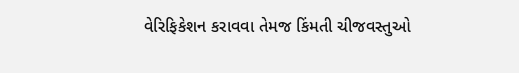વેરિફિકેશન કરાવવા તેમજ કિંમતી ચીજવસ્તુઓ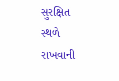સુરક્ષિત સ્થળે રાખવાની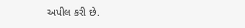અપીલ કરી છે.